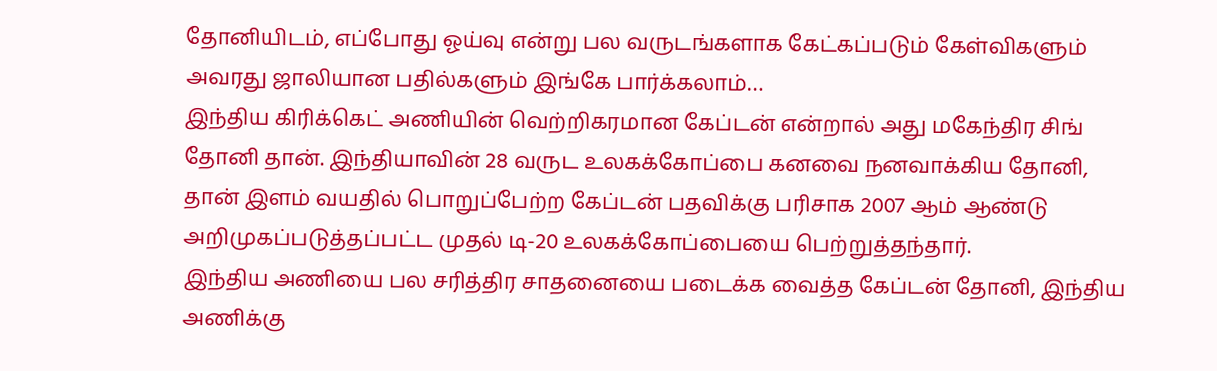தோனியிடம், எப்போது ஓய்வு என்று பல வருடங்களாக கேட்கப்படும் கேள்விகளும் அவரது ஜாலியான பதில்களும் இங்கே பார்க்கலாம்…
இந்திய கிரிக்கெட் அணியின் வெற்றிகரமான கேப்டன் என்றால் அது மகேந்திர சிங் தோனி தான். இந்தியாவின் 28 வருட உலகக்கோப்பை கனவை நனவாக்கிய தோனி, தான் இளம் வயதில் பொறுப்பேற்ற கேப்டன் பதவிக்கு பரிசாக 2007 ஆம் ஆண்டு அறிமுகப்படுத்தப்பட்ட முதல் டி-20 உலகக்கோப்பையை பெற்றுத்தந்தார்.
இந்திய அணியை பல சரித்திர சாதனையை படைக்க வைத்த கேப்டன் தோனி, இந்திய அணிக்கு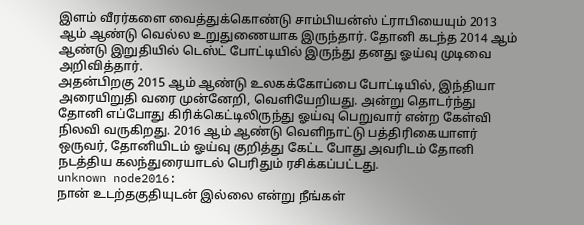இளம் வீரர்களை வைத்துக்கொண்டு சாம்பியன்ஸ் ட்ராபியையும் 2013 ஆம் ஆண்டு வெல்ல உறுதுணையாக இருந்தார். தோனி கடந்த 2014 ஆம் ஆண்டு இறுதியில் டெஸ்ட் போட்டியில் இருந்து தனது ஓய்வு முடிவை அறிவித்தார்.
அதன்பிறகு 2015 ஆம் ஆண்டு உலகக்கோப்பை போட்டியில், இந்தியா அரையிறுதி வரை முன்னேறி, வெளியேறியது. அன்று தொடர்ந்து தோனி எப்போது கிரிக்கெட்டிலிருந்து ஓய்வு பெறுவார் என்ற கேள்வி நிலவி வருகிறது. 2016 ஆம் ஆண்டு வெளிநாட்டு பத்திரிகையாளர் ஒருவர், தோனியிடம் ஓய்வு குறித்து கேட்ட போது அவரிடம் தோனி நடத்திய கலந்துரையாடல் பெரிதும் ரசிக்கப்பட்டது.
unknown node2016:
நான் உடற்தகுதியுடன் இல்லை என்று நீங்கள்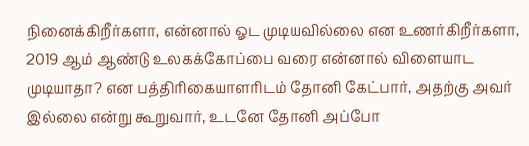நினைக்கிறீர்களா, என்னால் ஓட முடியவில்லை என உணர்கிறீர்களா, 2019 ஆம் ஆண்டு உலகக்கோப்பை வரை என்னால் விளையாட முடியாதா? என பத்திரிகையாளரிடம் தோனி கேட்பார், அதற்கு அவர் இல்லை என்று கூறுவார், உடனே தோனி அப்போ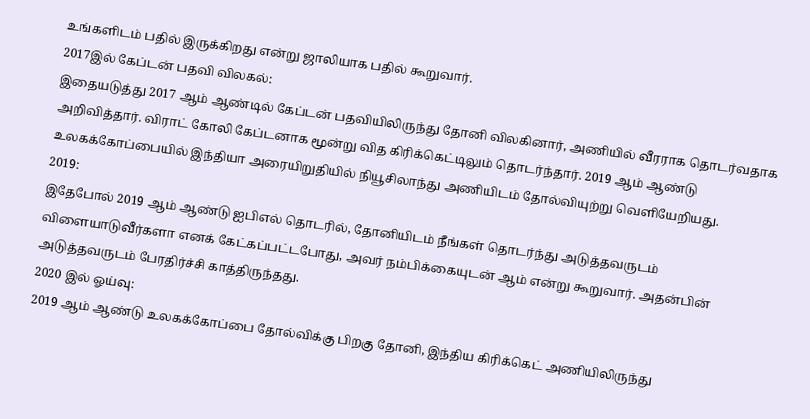உங்களிடம் பதில் இருக்கிறது என்று ஜாலியாக பதில் கூறுவார்.
2017இல் கேப்டன் பதவி விலகல்:
இதையடுத்து 2017 ஆம் ஆண்டில் கேப்டன் பதவியிலிருந்து தோனி விலகினார், அணியில் வீரராக தொடர்வதாக அறிவித்தார். விராட் கோலி கேப்டனாக மூன்று வித கிரிக்கெட்டிலும் தொடர்ந்தார். 2019 ஆம் ஆண்டு உலகக்கோப்பையில் இந்தியா அரையிறுதியில் நியூசிலாந்து அணியிடம் தோல்வியுற்று வெளியேறியது.
2019:
இதேபோல் 2019 ஆம் ஆண்டு ஐபிஎல் தொடரில், தோனியிடம் நீங்கள் தொடர்ந்து அடுத்தவருடம் விளையாடுவீர்களா எனக் கேட்கப்பட்டபோது, அவர் நம்பிக்கையுடன் ஆம் என்று கூறுவார். அதன்பின் அடுத்தவருடம் பேரதிர்ச்சி காத்திருந்தது.
2020 இல் ஓய்வு:
2019 ஆம் ஆண்டு உலகக்கோப்பை தோல்விக்கு பிறகு தோனி, இந்திய கிரிக்கெட் அணியிலிருந்து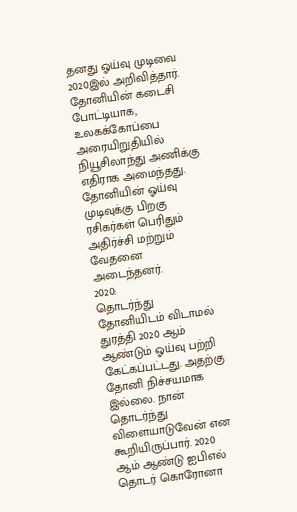தனது ஓய்வு முடிவை 2020இல் அறிவித்தார். தோனியின் கடைசி போட்டியாக, உலகக்கோப்பை அரையிறுதியில் நியூசிலாந்து அணிக்கு எதிராக அமைந்தது. தோனியின் ஓய்வு முடிவுக்கு பிறகு ரசிகர்கள் பெரிதும் அதிர்ச்சி மற்றும் வேதனை அடைந்தனர்.
2020:
தொடர்ந்து தோனியிடம் விடாமல் துரத்தி 2020 ஆம் ஆண்டும் ஓய்வு பற்றி கேட்கப்பட்டது. அதற்கு தோனி நிச்சயமாக இல்லை. நான் தொடர்ந்து விளையாடுவேன் என கூறியிருப்பார். 2020 ஆம் ஆண்டு ஐபிஎல் தொடர் கொரோனா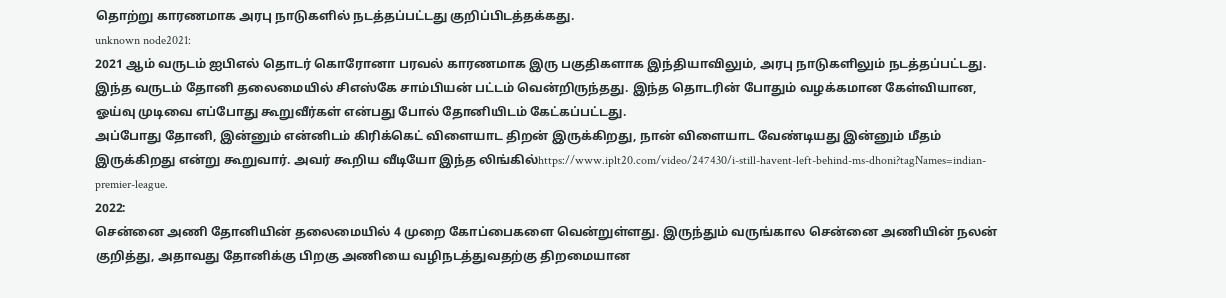தொற்று காரணமாக அரபு நாடுகளில் நடத்தப்பட்டது குறிப்பிடத்தக்கது.
unknown node2021:
2021 ஆம் வருடம் ஐபிஎல் தொடர் கொரோனா பரவல் காரணமாக இரு பகுதிகளாக இந்தியாவிலும், அரபு நாடுகளிலும் நடத்தப்பட்டது. இந்த வருடம் தோனி தலைமையில் சிஎஸ்கே சாம்பியன் பட்டம் வென்றிருந்தது. இந்த தொடரின் போதும் வழக்கமான கேள்வியான, ஓய்வு முடிவை எப்போது கூறுவீர்கள் என்பது போல் தோனியிடம் கேட்கப்பட்டது.
அப்போது தோனி, இன்னும் என்னிடம் கிரிக்கெட் விளையாட திறன் இருக்கிறது, நான் விளையாட வேண்டியது இன்னும் மீதம் இருக்கிறது என்று கூறுவார். அவர் கூறிய வீடியோ இந்த லிங்கில்https://www.iplt20.com/video/247430/i-still-havent-left-behind-ms-dhoni?tagNames=indian-premier-league.
2022:
சென்னை அணி தோனியின் தலைமையில் 4 முறை கோப்பைகளை வென்றுள்ளது. இருந்தும் வருங்கால சென்னை அணியின் நலன் குறித்து, அதாவது தோனிக்கு பிறகு அணியை வழிநடத்துவதற்கு திறமையான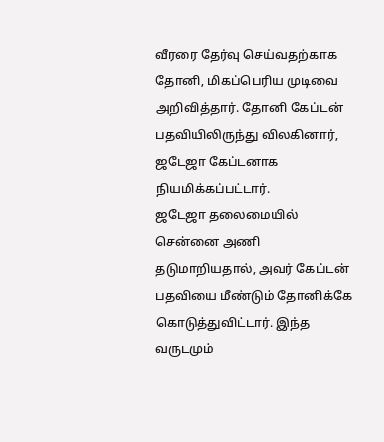வீரரை தேர்வு செய்வதற்காக தோனி, மிகப்பெரிய முடிவை அறிவித்தார். தோனி கேப்டன் பதவியிலிருந்து விலகினார், ஜடேஜா கேப்டனாக நியமிக்கப்பட்டார்.
ஜடேஜா தலைமையில் சென்னை அணி தடுமாறியதால், அவர் கேப்டன் பதவியை மீண்டும் தோனிக்கே கொடுத்துவிட்டார். இந்த வருடமும்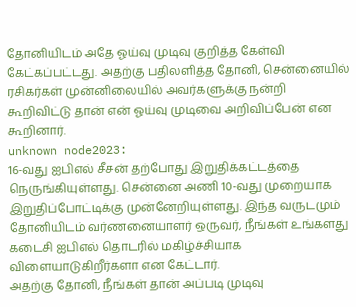தோனியிடம் அதே ஓய்வு முடிவு குறித்த கேள்வி கேட்கப்பட்டது. அதற்கு பதிலளித்த தோனி, சென்னையில் ரசிகர்கள் முன்னிலையில் அவர்களுக்கு நன்றி கூறிவிட்டு தான் என் ஓய்வு முடிவை அறிவிப்பேன் என கூறினார்.
unknown node2023:
16-வது ஐபிஎல் சீசன் தற்போது இறுதிக்கட்டத்தை நெருங்கியுள்ளது. சென்னை அணி 10-வது முறையாக இறுதிப்போட்டிக்கு முன்னேறியுள்ளது. இந்த வருடமும் தோனியிடம் வர்ணனையாளர் ஒருவர், நீங்கள் உங்களது கடைசி ஐபிஎல் தொடரில் மகிழ்ச்சியாக விளையாடுகிறீர்களா என கேட்டார்.
அதற்கு தோனி, நீங்கள் தான் அப்படி முடிவு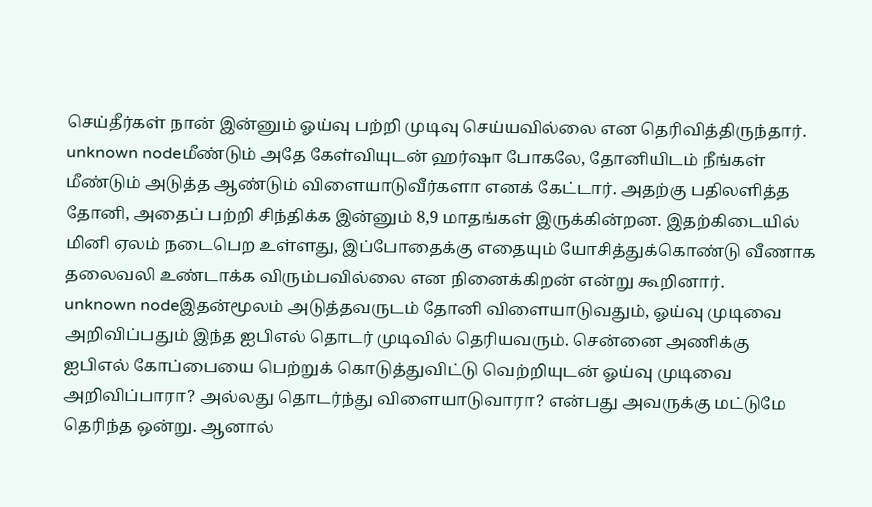செய்தீர்கள் நான் இன்னும் ஓய்வு பற்றி முடிவு செய்யவில்லை என தெரிவித்திருந்தார்.
unknown nodeமீண்டும் அதே கேள்வியுடன் ஹர்ஷா போகலே, தோனியிடம் நீங்கள் மீண்டும் அடுத்த ஆண்டும் விளையாடுவீர்களா எனக் கேட்டார். அதற்கு பதிலளித்த தோனி, அதைப் பற்றி சிந்திக்க இன்னும் 8,9 மாதங்கள் இருக்கின்றன. இதற்கிடையில் மினி ஏலம் நடைபெற உள்ளது, இப்போதைக்கு எதையும் யோசித்துக்கொண்டு வீணாக தலைவலி உண்டாக்க விரும்பவில்லை என நினைக்கிறன் என்று கூறினார்.
unknown nodeஇதன்மூலம் அடுத்தவருடம் தோனி விளையாடுவதும், ஓய்வு முடிவை அறிவிப்பதும் இந்த ஐபிஎல் தொடர் முடிவில் தெரியவரும். சென்னை அணிக்கு ஐபிஎல் கோப்பையை பெற்றுக் கொடுத்துவிட்டு வெற்றியுடன் ஓய்வு முடிவை அறிவிப்பாரா? அல்லது தொடர்ந்து விளையாடுவாரா? என்பது அவருக்கு மட்டுமே தெரிந்த ஒன்று. ஆனால்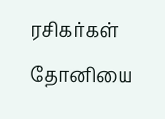ரசிகர்கள் தோனியை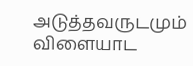அடுத்தவருடமும் விளையாட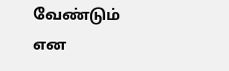வேண்டும் என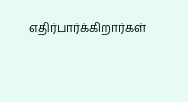எதிர்பார்க்கிறார்கள்